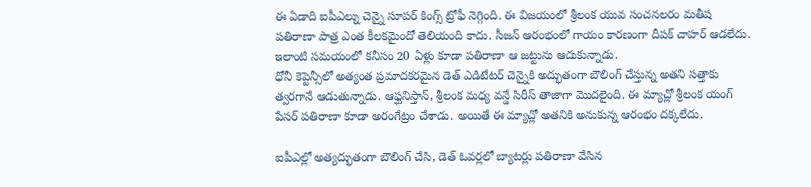ఈ ఏడాది ఐపీఎల్ను చెన్నై సూపర్ కింగ్స్ ట్రోఫీ నెగ్గింది. ఈ విజయంలో శ్రీలంక యువ సంచనలరం మతీష పతిరాణా పాత్ర ఎంత కీలకమైందో తెలియంది కాదు. సీజన్ ఆరంభంలో గాయం కారణంగా దీపక్ చాహర్ ఆడలేదు. ఇలాంటి సమయంలో కనీసం 20 ఏళ్లు కూడా పతిరాణా ఆ జట్టును ఆదుకున్నాడు.
ధోనీ కెప్టెన్సీలో అత్యంత ప్రమాదకరమైన డెత్ ఎడిటేటర్ చెన్నైకి అద్భుతంగా బౌలింగ్ చేస్తున్న అతని సత్తాకు త్వరగానే ఆడుతున్నాడు. ఆఫ్ఘనిస్తాన్, శ్రీలంక మధ్య వన్డే సిరీస్ తాజాగా మొదలైంది. ఈ మ్యాచ్లో శ్రీలంక యంగ్ పేసర్ పతిరాణా కూడా అరంగేట్రం చేశాడు. అయితే ఈ మ్యాచ్లో అతనికి అనుకున్న ఆరంభం దక్కలేదు.

ఐపీఎల్లో అత్యద్భుతంగా బౌలింగ్ చేసి, డెత్ ఓవర్లలో బ్యాటర్లు పతిరాణా వేసిన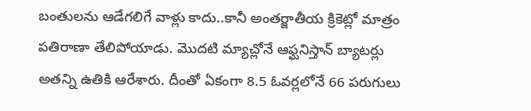బంతులను ఆడేగలిగే వాళ్లు కాదు..కానీ అంతర్జాతీయ క్రికెట్లో మాత్రం పతిరాణా తేలిపోయాడు. మొదటి మ్యాచ్లోనే ఆఫ్ఘనిస్తాన్ బ్యాటర్లు అతన్ని ఉతికి ఆరేశారు. దీంతో ఏకంగా 8.5 ఓవర్లలోనే 66 పరుగులు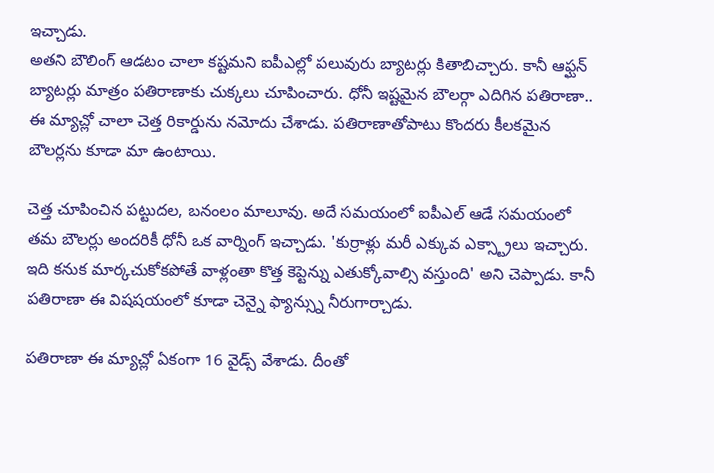ఇచ్చాడు.
అతని బౌలింగ్ ఆడటం చాలా కష్టమని ఐపీఎల్లో పలువురు బ్యాటర్లు కితాబిచ్చారు. కానీ ఆఫ్ఘన్ బ్యాటర్లు మాత్రం పతిరాణాకు చుక్కలు చూపించారు. ధోనీ ఇష్టమైన బౌలర్గా ఎదిగిన పతిరాణా.. ఈ మ్యాచ్లో చాలా చెత్త రికార్డును నమోదు చేశాడు. పతిరాణాతోపాటు కొందరు కీలకమైన బౌలర్లను కూడా మా ఉంటాయి.

చెత్త చూపించిన పట్టుదల, బనంలం మాలూవు. అదే సమయంలో ఐపీఎల్ ఆడే సమయంలో తమ బౌలర్లు అందరికీ ధోనీ ఒక వార్నింగ్ ఇచ్చాడు. 'కుర్రాళ్లు మరీ ఎక్కువ ఎక్స్ట్రాలు ఇచ్చారు. ఇది కనుక మార్కచుకోకపోతే వాళ్లంతా కొత్త కెప్టెన్ను ఎతుక్కోవాల్సి వస్తుంది' అని చెప్పాడు. కానీ పతిరాణా ఈ విషషయంలో కూడా చెన్నై ఫ్యాన్స్ను నీరుగార్చాడు.

పతిరాణా ఈ మ్యాచ్లో ఏకంగా 16 వైడ్స్ వేశాడు. దీంతో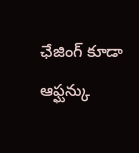ఛేజింగ్ కూడా ఆఫ్ఘన్కు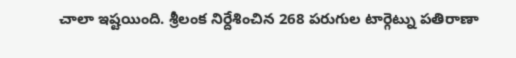చాలా ఇష్టయింది. శ్రీలంక నిర్దేశించిన 268 పరుగుల టార్గెట్ను పతిరాణా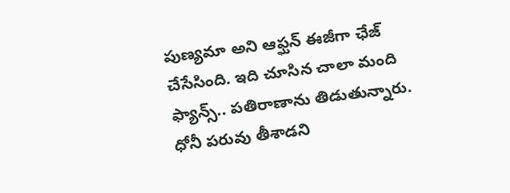పుణ్యమా అని ఆఫ్ఘన్ ఈజీగా ఛేజ్ చేసేసింది. ఇది చూసిన చాలా మంది ఫ్యాన్స్.. పతిరాణాను తిడుతున్నారు. ధోనీ పరువు తీశాడని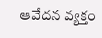ఆవేదన వ్యక్తం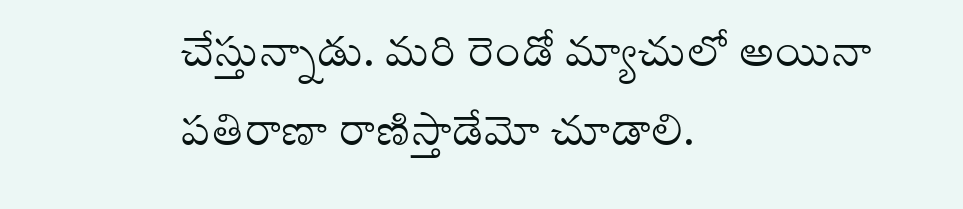చేస్తున్నాడు. మరి రెండో మ్యాచులో అయినా పతిరాణా రాణిస్తాడేమో చూడాలి.